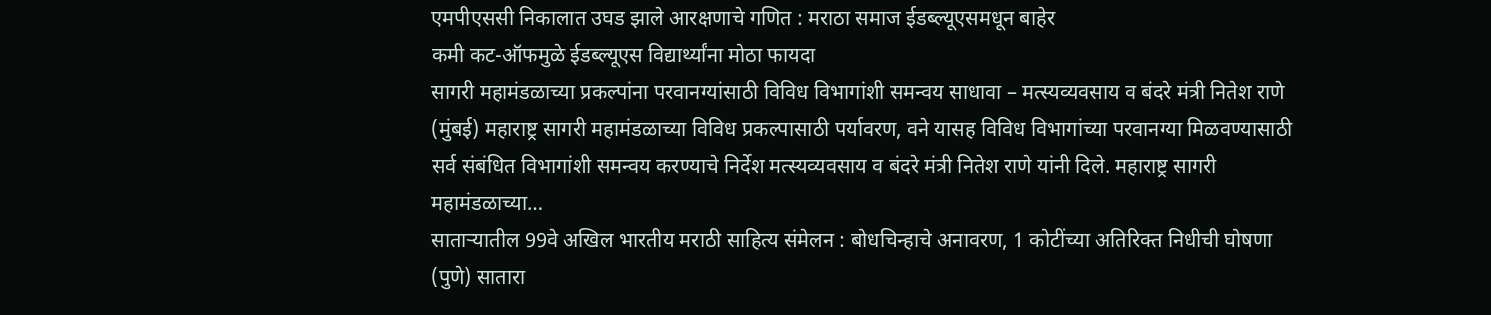एमपीएससी निकालात उघड झाले आरक्षणाचे गणित : मराठा समाज ईडब्ल्यूएसमधून बाहेर
कमी कट-ऑफमुळे ईडब्ल्यूएस विद्यार्थ्यांना मोठा फायदा
सागरी महामंडळाच्या प्रकल्पांना परवानग्यांसाठी विविध विभागांशी समन्वय साधावा – मत्स्यव्यवसाय व बंदरे मंत्री नितेश राणे
(मुंबई) महाराष्ट्र सागरी महामंडळाच्या विविध प्रकल्पासाठी पर्यावरण, वने यासह विविध विभागांच्या परवानग्या मिळवण्यासाठी सर्व संबंधित विभागांशी समन्वय करण्याचे निर्देश मत्स्यव्यवसाय व बंदरे मंत्री नितेश राणे यांनी दिले. महाराष्ट्र सागरी महामंडळाच्या…
साताऱ्यातील 99वे अखिल भारतीय मराठी साहित्य संमेलन : बोधचिन्हाचे अनावरण, 1 कोटींच्या अतिरिक्त निधीची घोषणा
(पुणे) सातारा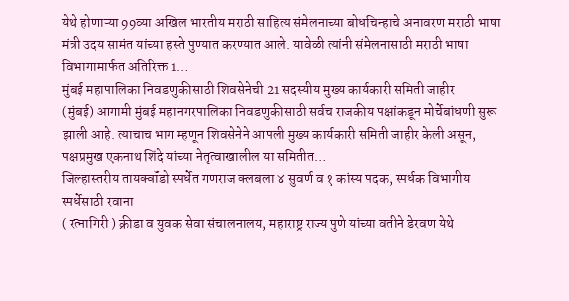येथे होणाऱ्या 99व्या अखिल भारतीय मराठी साहित्य संमेलनाच्या बोधचिन्हाचे अनावरण मराठी भाषा मंत्री उदय सामंत यांच्या हस्ते पुण्यात करण्यात आले. यावेळी त्यांनी संमेलनासाठी मराठी भाषा विभागामार्फत अतिरिक्त 1…
मुंबई महापालिका निवडणुकीसाठी शिवसेनेची 21 सदस्यीय मुख्य कार्यकारी समिती जाहीर
(मुंबई) आगामी मुंबई महानगरपालिका निवडणुकीसाठी सर्वच राजकीय पक्षांकडून मोर्चेबांधणी सुरू झाली आहे. त्याचाच भाग म्हणून शिवसेनेने आपली मुख्य कार्यकारी समिती जाहीर केली असून, पक्षप्रमुख एकनाथ शिंदे यांच्या नेतृत्वाखालील या समितीत…
जिल्हास्तरीय तायक्वॉंडो स्पर्धेत गणराज क्लबला ४ सुवर्ण व १ कांस्य पदक, स्पर्धक विभागीय स्पर्धेसाठी रवाना
( रत्नागिरी ) क्रीडा व युवक सेवा संचालनालय, महाराष्ट्र राज्य पुणे यांच्या वतीने डेरवण येथे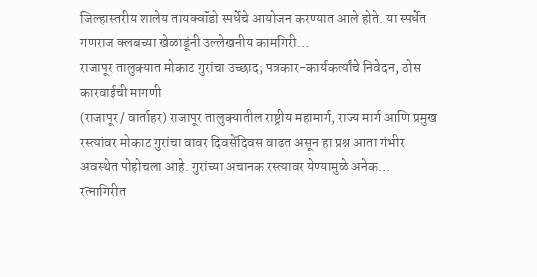जिल्हास्तरीय शालेय तायक्वॉंडो स्पर्धेचे आयोजन करण्यात आले होते. या स्पर्धेत गणराज क्लबच्या खेळाडूंनी उल्लेखनीय कामगिरी…
राजापूर तालुक्यात मोकाट गुरांचा उच्छाद; पत्रकार-कार्यकर्त्यांचे निवेदन, ठोस कारवाईची मागणी
(राजापूर / वार्ताहर) राजापूर तालुक्यातील राष्ट्रीय महामार्ग, राज्य मार्ग आणि प्रमुख रस्त्यांवर मोकाट गुरांचा वावर दिवसेंदिवस वाढत असून हा प्रश्न आता गंभीर अवस्थेत पोहोचला आहे. गुरांच्या अचानक रस्त्यावर येण्यामुळे अनेक…
रत्नागिरीत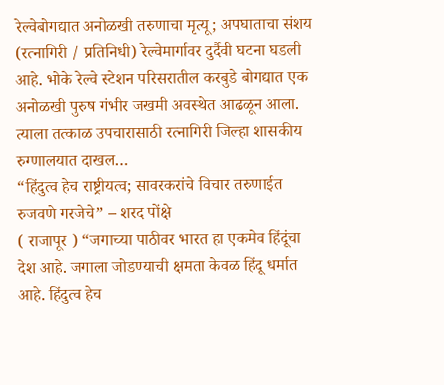रेल्वेबोगद्यात अनोळखी तरुणाचा मृत्यू; अपघाताचा संशय
(रत्नागिरी / प्रतिनिधी) रेल्वेमार्गावर दुर्दैवी घटना घडली आहे. भोके रेल्वे स्टेशन परिसरातील करबुडे बोगद्यात एक अनोळखी पुरुष गंभीर जखमी अवस्थेत आढळून आला. त्याला तत्काळ उपचारासाठी रत्नागिरी जिल्हा शासकीय रुग्णालयात दाखल…
“हिंदुत्व हेच राष्ट्रीयत्व; सावरकरांचे विचार तरुणाईत रुजवणे गरजेचे” – शरद पोंक्षे
( राजापूर ) “जगाच्या पाठीवर भारत हा एकमेव हिंदूंचा देश आहे. जगाला जोडण्याची क्षमता केवळ हिंदू धर्मात आहे. हिंदुत्व हेच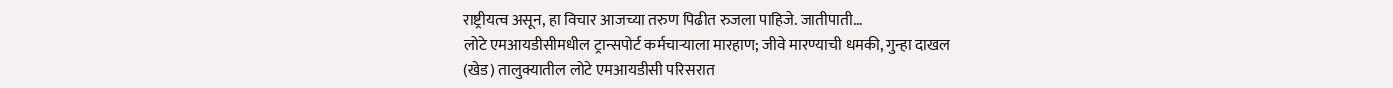राष्ट्रीयत्व असून, हा विचार आजच्या तरुण पिढीत रुजला पाहिजे. जातीपाती…
लोटे एमआयडीसीमधील ट्रान्सपोर्ट कर्मचाऱ्याला मारहाण; जीवे मारण्याची धमकी, गुन्हा दाखल
(खेड) तालुक्यातील लोटे एमआयडीसी परिसरात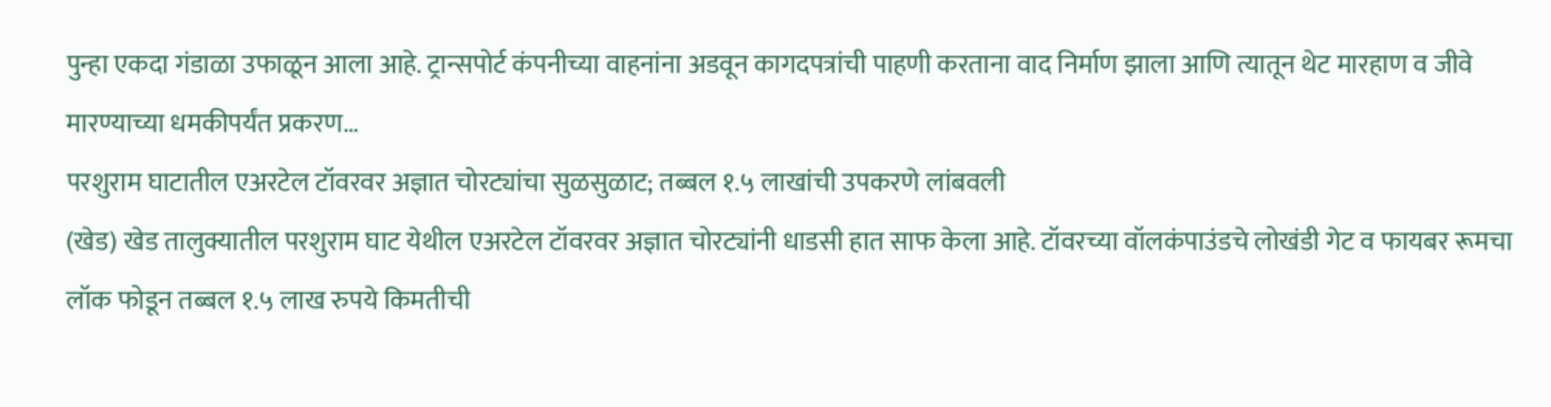पुन्हा एकदा गंडाळा उफाळून आला आहे. ट्रान्सपोर्ट कंपनीच्या वाहनांना अडवून कागदपत्रांची पाहणी करताना वाद निर्माण झाला आणि त्यातून थेट मारहाण व जीवे मारण्याच्या धमकीपर्यंत प्रकरण…
परशुराम घाटातील एअरटेल टॉवरवर अज्ञात चोरट्यांचा सुळसुळाट; तब्बल १.५ लाखांची उपकरणे लांबवली
(खेड) खेड तालुक्यातील परशुराम घाट येथील एअरटेल टॉवरवर अज्ञात चोरट्यांनी धाडसी हात साफ केला आहे. टॉवरच्या वॉलकंपाउंडचे लोखंडी गेट व फायबर रूमचा लॉक फोडून तब्बल १.५ लाख रुपये किमतीची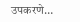उपकरणे…